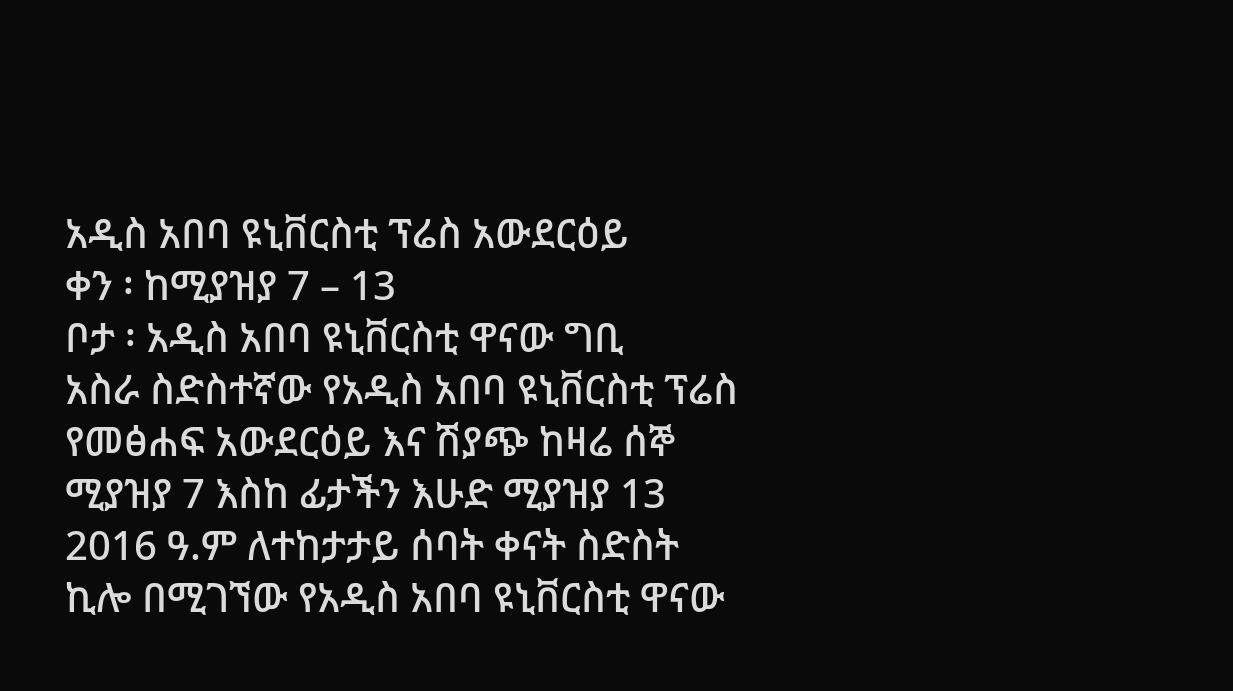አዲስ አበባ ዩኒቨርስቲ ፕሬስ አውደርዕይ
ቀን ፡ ከሚያዝያ 7 – 13
ቦታ ፡ አዲስ አበባ ዩኒቨርስቲ ዋናው ግቢ
አስራ ስድስተኛው የአዲስ አበባ ዩኒቨርስቲ ፕሬስ የመፅሐፍ አውደርዕይ እና ሽያጭ ከዛሬ ሰኞ ሚያዝያ 7 እስከ ፊታችን እሁድ ሚያዝያ 13 2016 ዓ.ም ለተከታታይ ሰባት ቀናት ስድስት ኪሎ በሚገኘው የአዲስ አበባ ዩኒቨርስቲ ዋናው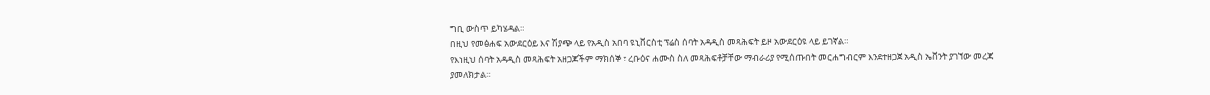ግቢ ውስጥ ይካሄዳል።
በዚህ የመፅሐፍ አውደርዕይ እና ሽያጭ ላይ የአዲስ አበባ ዩኒቨርስቲ ፕሬስ ሰባት አዳዲስ መጻሕፍት ይዞ አውደርዕዩ ላይ ይገኛል።
የእነዚህ ሰባት አዳዲስ መጻሕፍት አዘጋጆችም ማክሰኞ ፣ ረቡዕና ሐሙስ ስለ መጻሕፍቶቻቸው ማብራሪያ የሚሰጡበት መርሐግብርም እንደተዘጋጀ አዲስ ኤቨንት ያገኘው መረጃ ያመለክታል።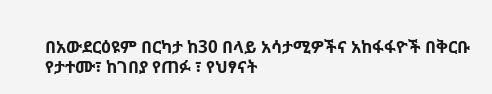በአውደርዕዩም በርካታ ከ30 በላይ አሳታሚዎችና አከፋፋዮች በቅርቡ የታተሙ፣ ከገበያ የጠፉ ፣ የህፃናት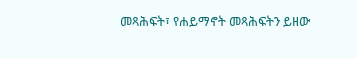መጻሕፍት፣ የሐይማኖት መጻሕፍትን ይዘው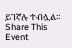ይገኛሉ ተብሏል።
Share This Event